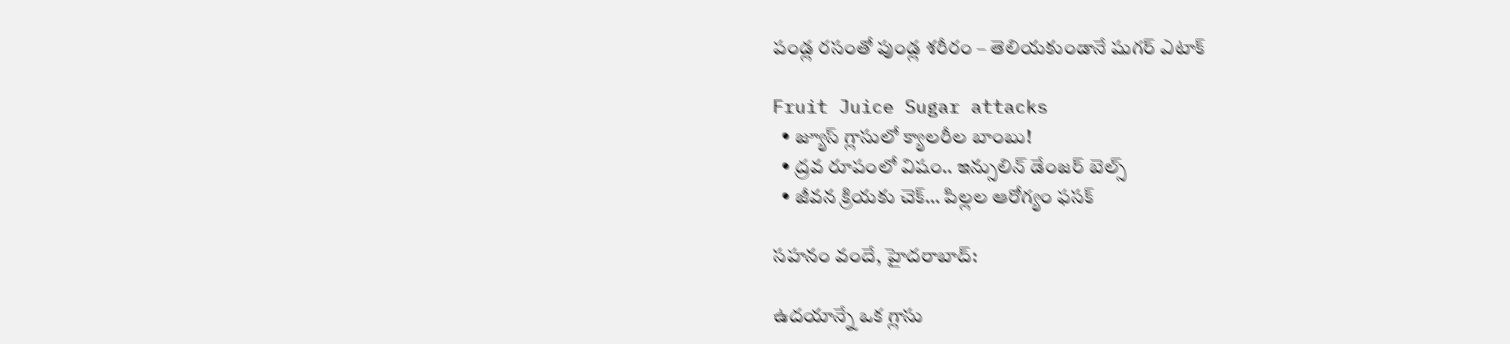పండ్ల రసంతో పుండ్ల శరీరం – తెలియకుండానే షుగర్ ఎటాక్

Fruit Juice Sugar attacks
  • జ్యూస్ గ్లాసులో క్యాలరీల బాంబు!
  • ద్రవ రూపంలో విషం.. ఇన్సులిన్ డేంజర్ బెల్స్
  • జీవన క్రియకు చెక్… పిల్లల ఆరోగ్యం ఫసక్

సహనం వందే, హైదరాబాద్:

ఉదయాన్నే ఒక గ్లాసు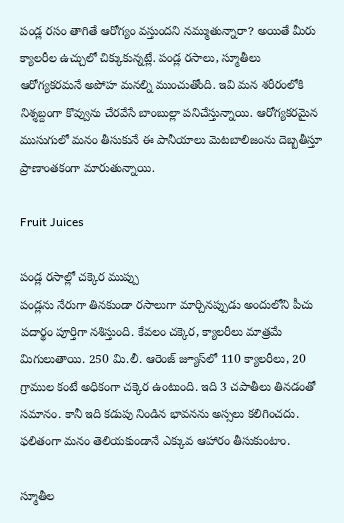పండ్ల రసం తాగితే ఆరోగ్యం వస్తుందని నమ్ముతున్నారా? అయితే మీరు క్యాలరీల ఉచ్చులో చిక్కుకున్నట్లే. పండ్ల రసాలు, స్మూతీలు ఆరోగ్యకరమనే అపోహ మనల్ని ముంచుతోంది. ఇవి మన శరీరంలోకి నిశ్శబ్దంగా కొవ్వును చేరవేసే బాంబుల్లా పనిచేస్తున్నాయి. ఆరోగ్యకరమైన ముసుగులో మనం తీసుకునే ఈ పానీయాలు మెటబాలిజంను దెబ్బతీస్తూ ప్రాణాంతకంగా మారుతున్నాయి.

Fruit Juices

పండ్ల రసాల్లో చక్కెర ముప్పు
పండ్లను నేరుగా తినకుండా రసాలుగా మార్చినప్పుడు అందులోని పీచు పదార్థం పూర్తిగా నశిస్తుంది. కేవలం చక్కెర, క్యాలరీలు మాత్రమే మిగులుతాయి. 250 మి.లీ. ఆరెంజ్ జ్యూస్‌లో 110 క్యాలరీలు, 20 గ్రాముల కంటే అధికంగా చక్కెర ఉంటుంది. ఇది 3 చపాతీలు తినడంతో సమానం. కానీ ఇది కడుపు నిండిన భావనను అస్సలు కలిగించదు. ఫలితంగా మనం తెలియకుండానే ఎక్కువ ఆహారం తీసుకుంటాం.

స్మూతీల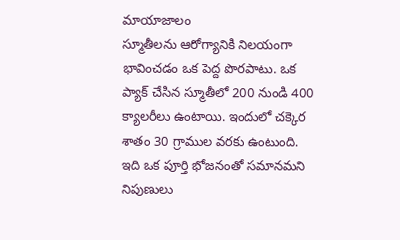మాయాజాలం
స్మూతీలను ఆరోగ్యానికి నిలయంగా భావించడం ఒక పెద్ద పొరపాటు. ఒక ప్యాక్ చేసిన స్మూతీలో 200 నుండి 400 క్యాలరీలు ఉంటాయి. ఇందులో చక్కెర శాతం 30 గ్రాముల వరకు ఉంటుంది. ఇది ఒక పూర్తి భోజనంతో సమానమని నిపుణులు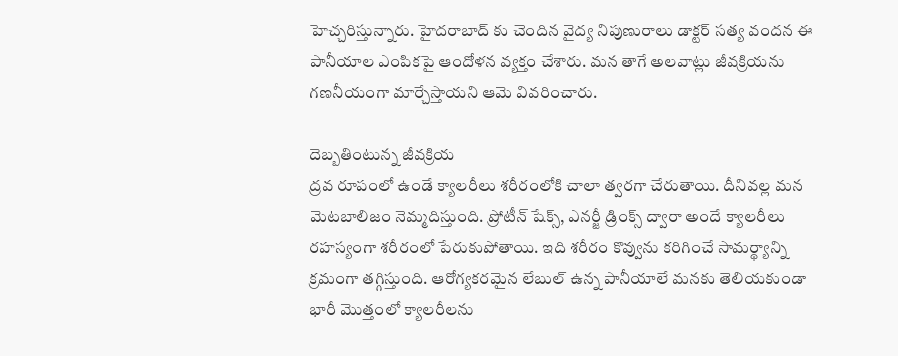హెచ్చరిస్తున్నారు. హైదరాబాద్ కు చెందిన వైద్య నిపుణురాలు డాక్టర్ సత్య వందన ఈ పానీయాల ఎంపికపై ఆందోళన వ్యక్తం చేశారు. మన తాగే అలవాట్లు జీవక్రియను గణనీయంగా మార్చేస్తాయని ఆమె వివరించారు.

దెబ్బతింటున్న జీవక్రియ
ద్రవ రూపంలో ఉండే క్యాలరీలు శరీరంలోకి చాలా త్వరగా చేరుతాయి. దీనివల్ల మన మెటబాలిజం నెమ్మదిస్తుంది. ప్రోటీన్ షేక్స్, ఎనర్జీ డ్రింక్స్ ద్వారా అందే క్యాలరీలు రహస్యంగా శరీరంలో పేరుకుపోతాయి. ఇది శరీరం కొవ్వును కరిగించే సామర్థ్యాన్ని క్రమంగా తగ్గిస్తుంది. ఆరోగ్యకరమైన లేబుల్ ఉన్న పానీయాలే మనకు తెలియకుండా భారీ మొత్తంలో క్యాలరీలను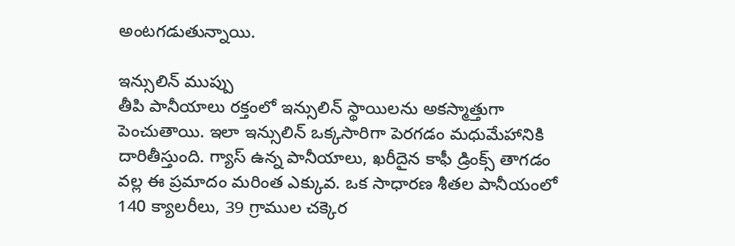అంటగడుతున్నాయి.

ఇన్సులిన్ ముప్పు
తీపి పానీయాలు రక్తంలో ఇన్సులిన్ స్థాయిలను అకస్మాత్తుగా పెంచుతాయి. ఇలా ఇన్సులిన్ ఒక్కసారిగా పెరగడం మధుమేహానికి దారితీస్తుంది. గ్యాస్ ఉన్న పానీయాలు, ఖరీదైన కాఫీ డ్రింక్స్ తాగడం వల్ల ఈ ప్రమాదం మరింత ఎక్కువ. ఒక సాధారణ శీతల పానీయంలో 140 క్యాలరీలు, 39 గ్రాముల చక్కెర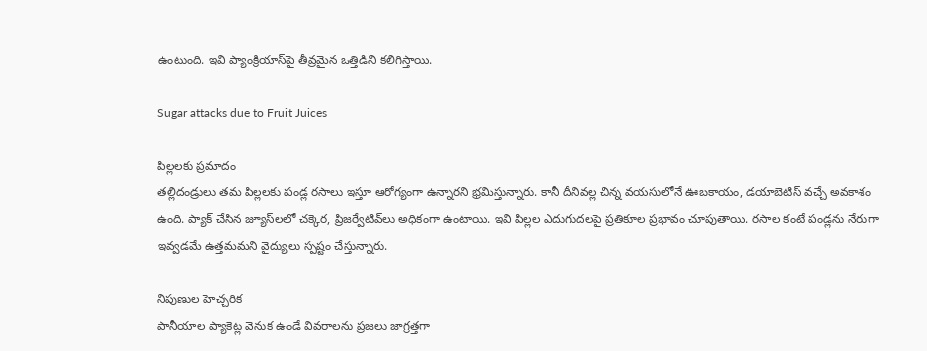ఉంటుంది. ఇవి ప్యాంక్రియాస్‌పై తీవ్రమైన ఒత్తిడిని కలిగిస్తాయి.

Sugar attacks due to Fruit Juices

పిల్లలకు ప్రమాదం
తల్లిదండ్రులు తమ పిల్లలకు పండ్ల రసాలు ఇస్తూ ఆరోగ్యంగా ఉన్నారని భ్రమిస్తున్నారు. కానీ దీనివల్ల చిన్న వయసులోనే ఊబకాయం, డయాబెటిస్ వచ్చే అవకాశం ఉంది. ప్యాక్ చేసిన జ్యూస్‌లలో చక్కెర, ప్రిజర్వేటివ్‌లు అధికంగా ఉంటాయి. ఇవి పిల్లల ఎదుగుదలపై ప్రతికూల ప్రభావం చూపుతాయి. రసాల కంటే పండ్లను నేరుగా ఇవ్వడమే ఉత్తమమని వైద్యులు స్పష్టం చేస్తున్నారు.

నిపుణుల హెచ్చరిక
పానీయాల ప్యాకెట్ల వెనుక ఉండే వివరాలను ప్రజలు జాగ్రత్తగా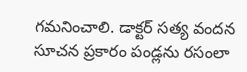గమనించాలి. డాక్టర్ సత్య వందన సూచన ప్రకారం పండ్లను రసంలా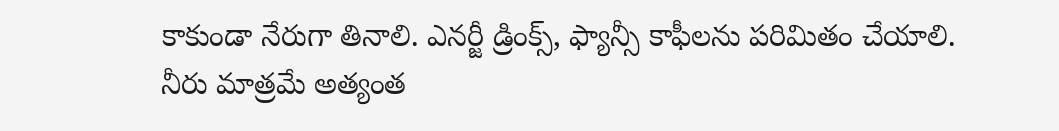కాకుండా నేరుగా తినాలి. ఎనర్జీ డ్రింక్స్, ఫ్యాన్సీ కాఫీలను పరిమితం చేయాలి. నీరు మాత్రమే అత్యంత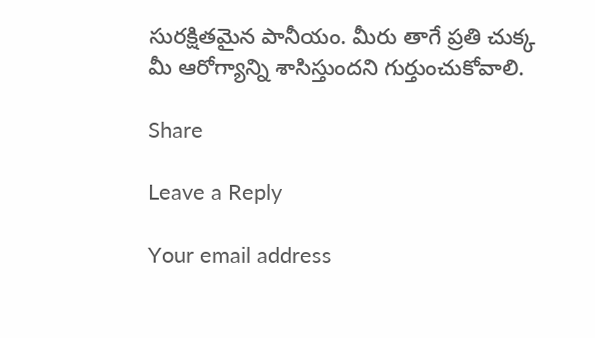సురక్షితమైన పానీయం. మీరు తాగే ప్రతి చుక్క మీ ఆరోగ్యాన్ని శాసిస్తుందని గుర్తుంచుకోవాలి.

Share

Leave a Reply

Your email address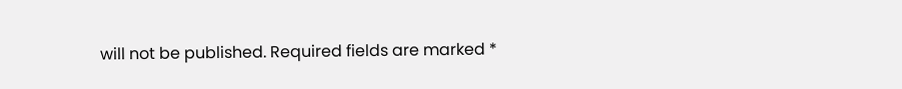will not be published. Required fields are marked *